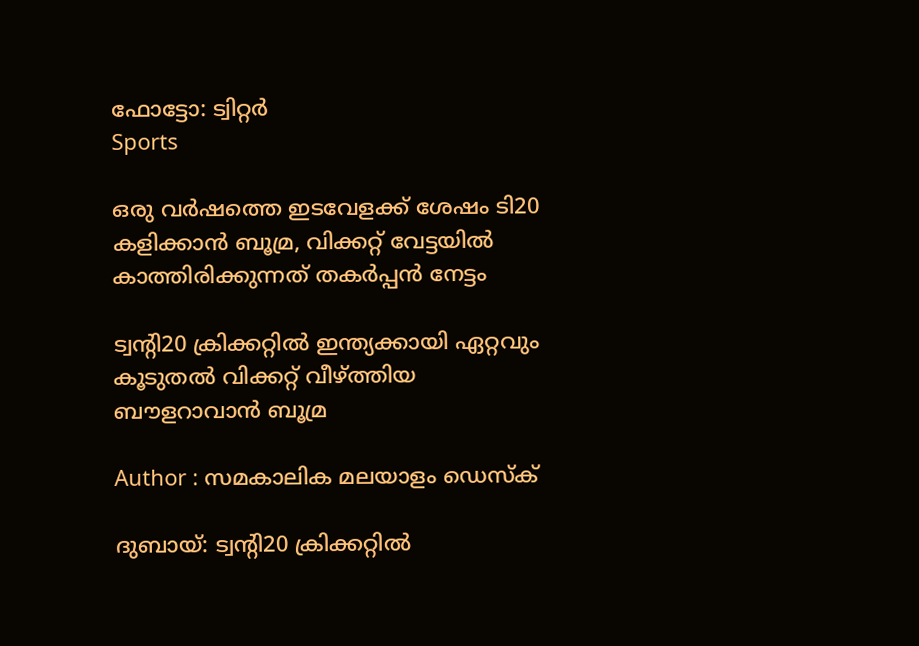ഫോട്ടോ: ട്വിറ്റർ
Sports

ഒരു വര്‍ഷത്തെ ഇടവേളക്ക് ശേഷം ടി20 കളിക്കാന്‍ ബൂമ്ര, വിക്കറ്റ് വേട്ടയില്‍ കാത്തിരിക്കുന്നത് തകര്‍പ്പന്‍ നേട്ടം

ട്വന്റി20 ക്രിക്കറ്റില്‍ ഇന്ത്യക്കായി ഏറ്റവും കൂടുതല്‍ വിക്കറ്റ് വീഴ്ത്തിയ ബൗളറാവാന്‍ ബൂമ്ര

Author : സമകാലിക മലയാളം ഡെസ്ക്

ദുബായ്: ട്വന്റി20 ക്രിക്കറ്റില്‍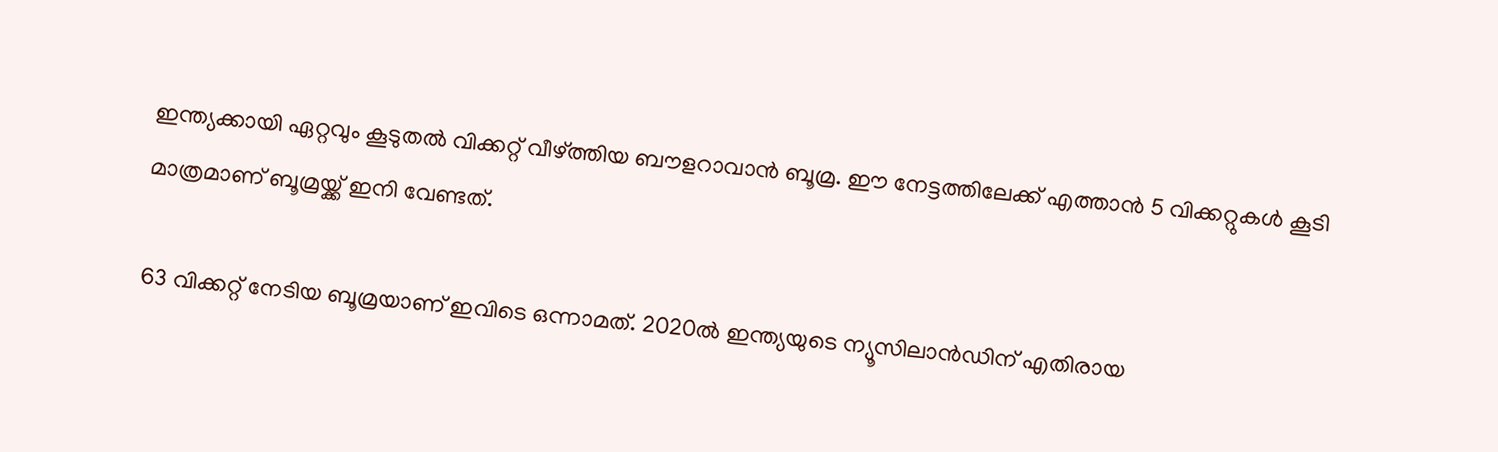ഇന്ത്യക്കായി ഏറ്റവും കൂടുതല്‍ വിക്കറ്റ് വീഴ്ത്തിയ ബൗളറാവാന്‍ ബൂമ്ര. ഈ നേട്ടത്തിലേക്ക് എത്താന്‍ 5 വിക്കറ്റുകള്‍ കൂടി മാത്രമാണ് ബൂമ്രയ്ക്ക് ഇനി വേണ്ടത്.

63 വിക്കറ്റ് നേടിയ ബൂമ്രയാണ് ഇവിടെ ഒന്നാമത്. 2020ല്‍ ഇന്ത്യയുടെ ന്യൂസിലാന്‍ഡിന് എതിരായ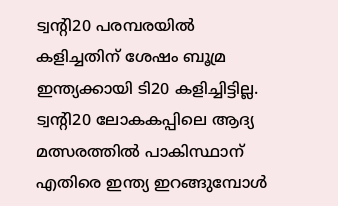ട്വന്റി20 പരമ്പരയില്‍ കളിച്ചതിന് ശേഷം ബൂമ്ര ഇന്ത്യക്കായി ടി20 കളിച്ചിട്ടില്ല. ട്വന്റി20 ലോകകപ്പിലെ ആദ്യ മത്സരത്തില്‍ പാകിസ്ഥാന് എതിരെ ഇന്ത്യ ഇറങ്ങുമ്പോള്‍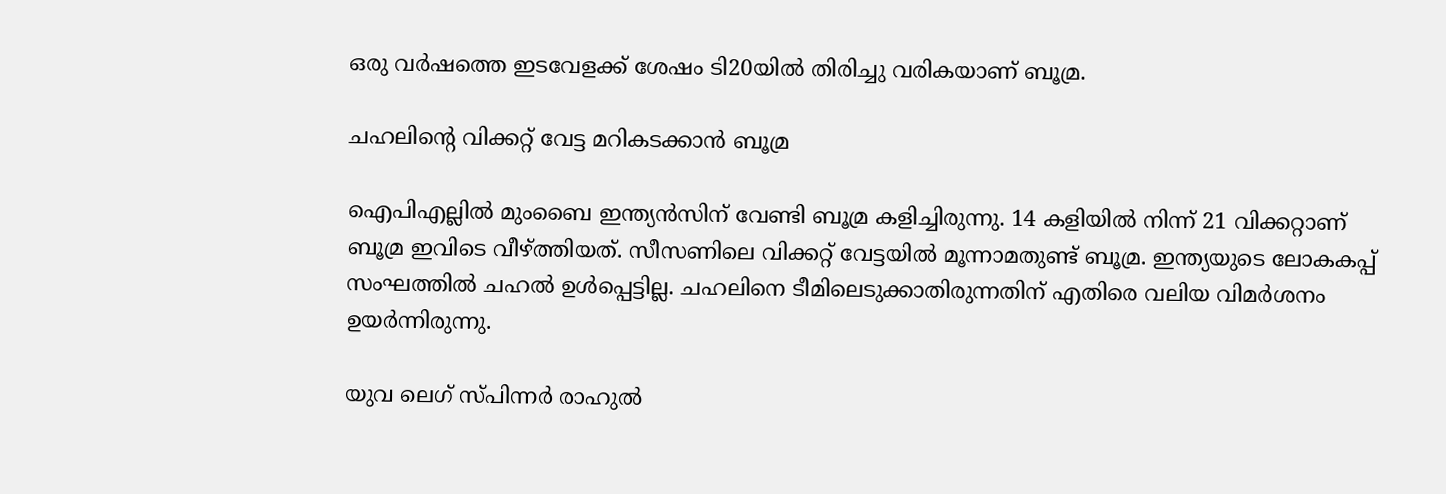ഒരു വര്‍ഷത്തെ ഇടവേളക്ക് ശേഷം ടി20യില്‍ തിരിച്ചു വരികയാണ് ബൂമ്ര.

ചഹലിന്റെ വിക്കറ്റ് വേട്ട മറികടക്കാന്‍ ബൂമ്ര

ഐപിഎല്ലില്‍ മുംബൈ ഇന്ത്യന്‍സിന് വേണ്ടി ബൂമ്ര കളിച്ചിരുന്നു. 14 കളിയില്‍ നിന്ന് 21 വിക്കറ്റാണ് ബൂമ്ര ഇവിടെ വീഴ്ത്തിയത്. സീസണിലെ വിക്കറ്റ് വേട്ടയില്‍ മൂന്നാമതുണ്ട് ബൂമ്ര. ഇന്ത്യയുടെ ലോകകപ്പ് സംഘത്തില്‍ ചഹല്‍ ഉള്‍പ്പെട്ടില്ല. ചഹലിനെ ടീമിലെടുക്കാതിരുന്നതിന് എതിരെ വലിയ വിമര്‍ശനം ഉയര്‍ന്നിരുന്നു.

യുവ ലെഗ് സ്പിന്നര്‍ രാഹുല്‍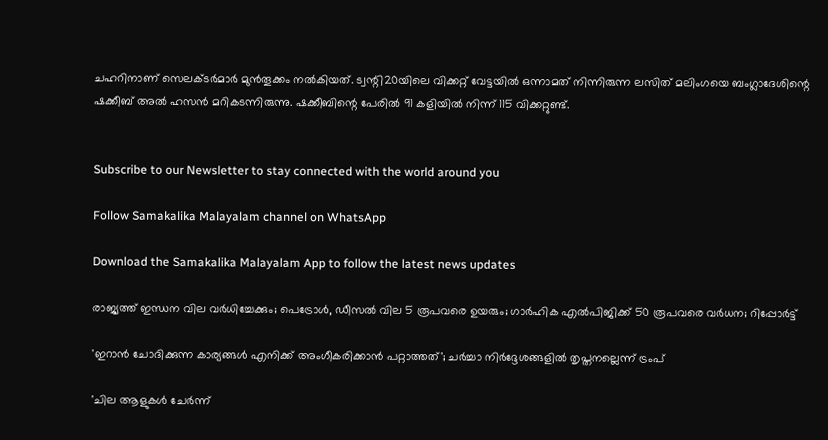ചഹറിനാണ് സെലക്ടര്‍മാര്‍ മുന്‍തൂക്കം നല്‍കിയത്. ട്വന്റി20യിലെ വിക്കറ്റ് വേട്ടയില്‍ ഒന്നാമത് നിന്നിരുന്ന ലസിത് മലിംഗയെ ബംഗ്ലാദേശിന്റെ ഷക്കീബ് അല്‍ ഹസന്‍ മറികടന്നിരുന്നു. ഷക്കീബിന്റെ പേരില്‍ 91 കളിയില്‍ നിന്ന് 115 വിക്കറ്റുണ്ട്.


Subscribe to our Newsletter to stay connected with the world around you

Follow Samakalika Malayalam channel on WhatsApp

Download the Samakalika Malayalam App to follow the latest news updates

രാജ്യത്ത് ഇന്ധന വില വര്‍ധിച്ചേക്കും; പെട്രോള്‍, ഡീസല്‍ വില 5 രൂപവരെ ഉയരും; ഗാര്‍ഹിക എല്‍പിജിക്ക് 50 രൂപവരെ വര്‍ധന; റിപ്പോര്‍ട്ട്

'ഇറാന്‍ ചോദിക്കുന്ന കാര്യങ്ങള്‍ എനിക്ക് അംഗീകരിക്കാന്‍ പറ്റാത്തത്'; ചര്‍ച്ചാ നിര്‍ദ്ദേശങ്ങളില്‍ തൃപ്തനല്ലെന്ന് ട്രംപ്

'ചില ആളുകൾ ചേർന്ന്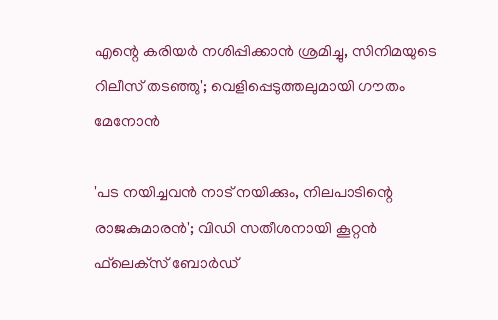എന്റെ കരിയർ നശിപ്പിക്കാൻ ശ്രമിച്ചു, സിനിമയുടെ റിലീസ് തടഞ്ഞു'; വെളിപ്പെടുത്തലുമായി ഗൗതം മേനോൻ

'പട നയിച്ചവന്‍ നാട് നയിക്കും, നിലപാടിന്റെ രാജകുമാരന്‍'; വിഡി സതീശനായി കൂറ്റന്‍ ഫ്‌ലെക്‌സ് ബോര്‍ഡ്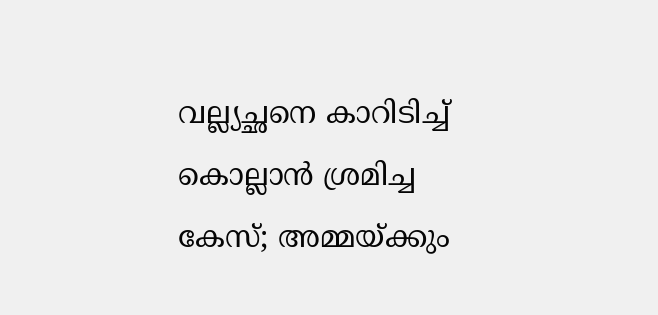വല്ല്യച്ഛനെ കാറിടിച്ച് കൊല്ലാന്‍ ശ്രമിച്ച കേസ്; അമ്മയ്ക്കും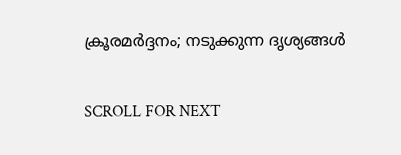ക്രൂരമർദ്ദനം; നടുക്കുന്ന ദൃശ്യങ്ങള്‍

SCROLL FOR NEXT